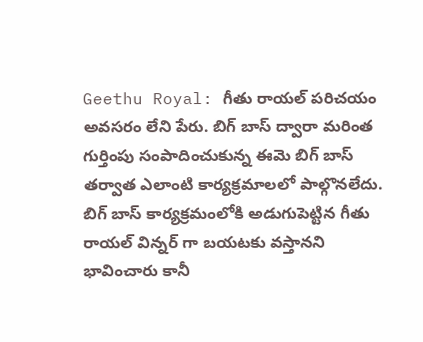Geethu Royal: గీతు రాయల్ పరిచయం అవసరం లేని పేరు. బిగ్ బాస్ ద్వారా మరింత గుర్తింపు సంపాదించుకున్న ఈమె బిగ్ బాస్ తర్వాత ఎలాంటి కార్యక్రమాలలో పాల్గొనలేదు. బిగ్ బాస్ కార్యక్రమంలోకి అడుగుపెట్టిన గీతు రాయల్ విన్నర్ గా బయటకు వస్తానని భావించారు కానీ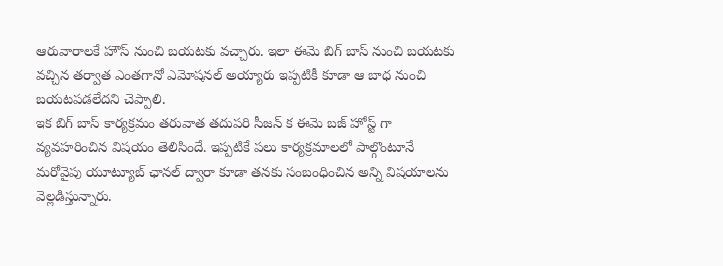ఆరువారాలకే హౌస్ నుంచి బయటకు వచ్చారు. ఇలా ఈమె బిగ్ బాస్ నుంచి బయటకు వచ్చిన తర్వాత ఎంతగానో ఎమోషనల్ అయ్యారు ఇప్పటికీ కూడా ఆ బాధ నుంచి బయటపడలేదని చెప్పాలి.
ఇక బిగ్ బాస్ కార్యక్రమం తరువాత తదుపరి సీజన్ క ఈమె బజ్ హోస్ట్ గా వ్యవహరించిన విషయం తెలిసిందే. ఇప్పటికే పలు కార్యక్రమాలలో పాల్గొంటూనే మరోవైపు యూట్యూబ్ ఛానల్ ద్వారా కూడా తనకు సంబంధించిన అన్ని విషయాలను వెల్లడిస్తున్నారు.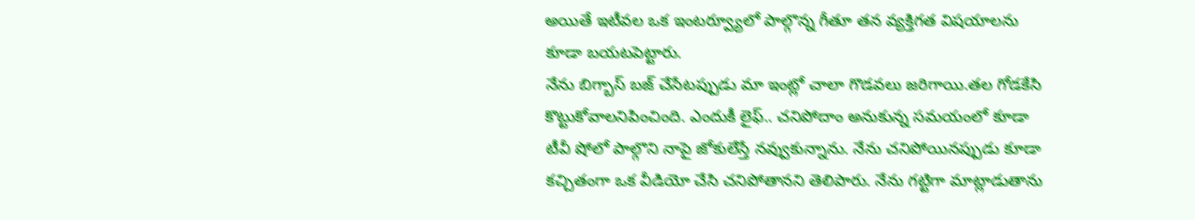అయితే ఇటీవల ఒక ఇంటర్వ్యూలో పాల్గొన్న గీతూ తన వ్యక్తిగత విషయాలను కూడా బయటపెట్టారు.
నేను బిగ్బాస్ బజ్ చేసేటప్పుడు మా ఇంట్లో చాలా గొడవలు జరిగాయి.తల గోడకేసి కొట్టుకోవాలనిపించింది. ఎందుకీ లైఫ్.. చనిపోదాం అనుకున్న సమయంలో కూడా టీవీ షోలో పాల్గొని నాపై జోకులేస్తే నవ్వుకున్నాను. నేను చనిపోయినప్పుడు కూడా కచ్చితంగా ఒక వీడియో చేసి చనిపోతానని తెలిపారు. నేను గట్టిగా మాట్లాడుతాను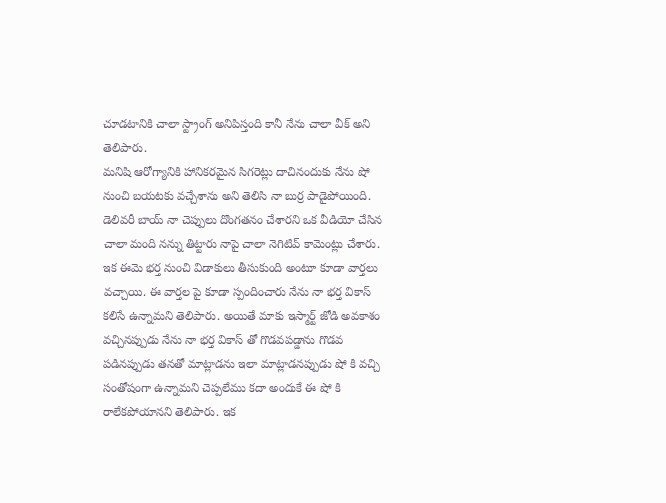చూడటానికి చాలా స్ట్రాంగ్ అనిపిస్తంది కానీ నేను చాలా వీక్ అని తెలిపారు.
మనిషి ఆరోగ్యానికి హానికరమైన సిగరెట్లు దాచినందుకు నేను షో నుంచి బయటకు వచ్చేశాను అని తెలిసి నా బుర్ర పాడైపోయింది. డెలివరీ బాయ్ నా చెప్పులు దొంగతనం చేశారని ఒక వీడియో చేసిన చాలా మంది నన్ను తిట్టారు నాపై చాలా నెగిటివ్ కామెంట్లు చేశారు. ఇక ఈమె భర్త నుంచి విడాకులు తీసుకుంది అంటూ కూడా వార్తలు వచ్చాయి. ఈ వార్తల పై కూడా స్పందించారు నేను నా భర్త వికాస్ కలిసే ఉన్నామని తెలిపారు. అయితే మాకు ఇస్మార్ట్ జోడి అవకాశం వచ్చినప్పుడు నేను నా భర్త వికాస్ తో గొడవపడ్డాను గొడవ పడినప్పుడు తనతో మాట్లాడను ఇలా మాట్లాడనప్పుడు షో కి వచ్చి సంతోషంగా ఉన్నామని చెప్పలేము కదా అందుకే ఈ షో కి రాలేకపోయానని తెలిపారు. ఇక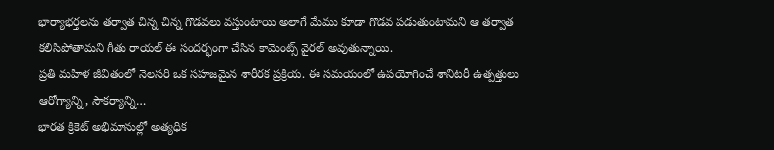భార్యాభర్తలను తర్వాత చిన్న చిన్న గొడవలు వస్తుంటాయి అలాగే మేము కూడా గొడవ పడుతుంటామని ఆ తర్వాత కలిసిపోతామని గీతు రాయల్ ఈ సందర్భంగా చేసిన కామెంట్స్ వైరల్ అవుతున్నాయి.
ప్రతి మహిళ జీవితంలో నెలసరి ఒక సహజమైన శారీరక ప్రక్రియ. ఈ సమయంలో ఉపయోగించే శానిటరీ ఉత్పత్తులు ఆరోగ్యాన్ని, సౌకర్యాన్ని…
భారత క్రికెట్ అభిమానుల్లో అత్యధిక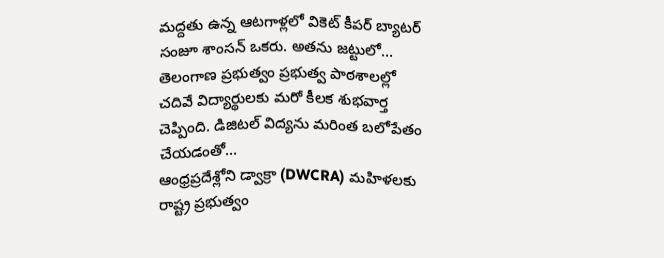మద్దతు ఉన్న ఆటగాళ్లలో వికెట్ కీపర్ బ్యాటర్ సంజూ శాంసన్ ఒకరు. అతను జట్టులో…
తెలంగాణ ప్రభుత్వం ప్రభుత్వ పాఠశాలల్లో చదివే విద్యార్థులకు మరో కీలక శుభవార్త చెప్పింది. డిజిటల్ విద్యను మరింత బలోపేతం చేయడంతో…
ఆంధ్రప్రదేశ్లోని డ్వాక్రా (DWCRA) మహిళలకు రాష్ట్ర ప్రభుత్వం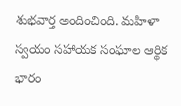శుభవార్త అందించింది. మహిళా స్వయం సహాయక సంఘాల ఆర్థిక భారం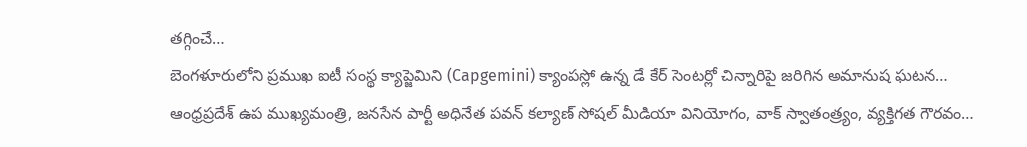తగ్గించే…
బెంగళూరులోని ప్రముఖ ఐటీ సంస్థ క్యాప్జెమిని (Capgemini) క్యాంపస్లో ఉన్న డే కేర్ సెంటర్లో చిన్నారిపై జరిగిన అమానుష ఘటన…
ఆంధ్రప్రదేశ్ ఉప ముఖ్యమంత్రి, జనసేన పార్టీ అధినేత పవన్ కల్యాణ్ సోషల్ మీడియా వినియోగం, వాక్ స్వాతంత్ర్యం, వ్యక్తిగత గౌరవం…